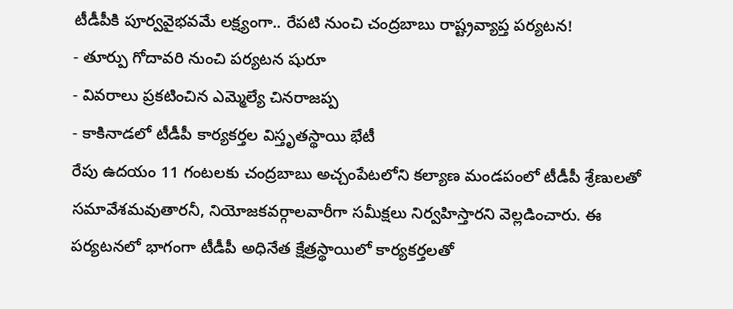టీడీపీకి పూర్వవైభవమే లక్ష్యంగా.. రేపటి నుంచి చంద్రబాబు రాష్ట్రవ్యాప్త పర్యటన!
- తూర్పు గోదావరి నుంచి పర్యటన షురూ
- వివరాలు ప్రకటించిన ఎమ్మెల్యే చినరాజప్ప
- కాకినాడలో టీడీపీ కార్యకర్తల విస్తృతస్థాయి భేటీ
రేపు ఉదయం 11 గంటలకు చంద్రబాబు అచ్చంపేటలోని కల్యాణ మండపంలో టీడీపీ శ్రేణులతో సమావేశమవుతారనీ, నియోజకవర్గాలవారీగా సమీక్షలు నిర్వహిస్తారని వెల్లడించారు. ఈ పర్యటనలో భాగంగా టీడీపీ అధినేత క్షేత్రస్థాయిలో కార్యకర్తలతో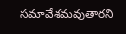సమావేశమవుతారని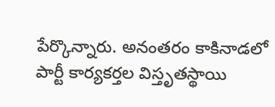పేర్కొన్నారు. అనంతరం కాకినాడలో పార్టీ కార్యకర్తల విస్తృతస్థాయి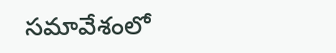సమావేశంలో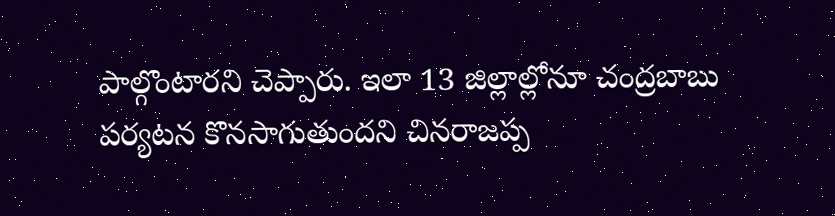పాల్గొంటారని చెప్పారు. ఇలా 13 జిల్లాల్లోనూ చంద్రబాబు పర్యటన కొనసాగుతుందని చినరాజప్ప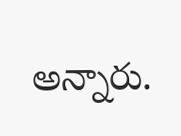అన్నారు.